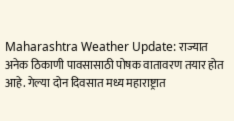Maharashtra Weather Update: राज्यात अनेक ठिकाणी पावसासाठी पोषक वातावरण तयार होत आहे. गेल्या दोन दिवसात मध्य महाराष्ट्रात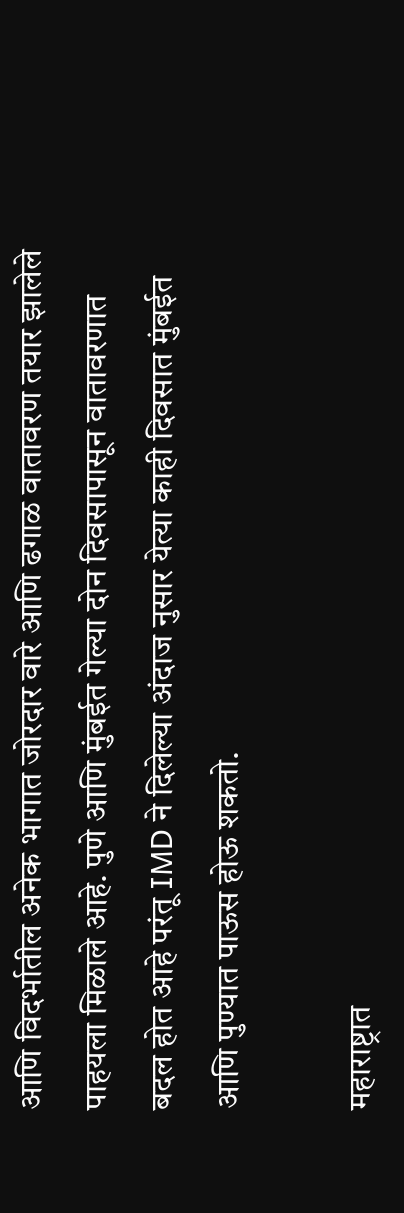आणि विदर्भातील अनेक भागात जोरदार वारे आणि ढगाळ वातावरण तयार झालेले पाहयला मिळाले आहे. पुणे आणि मुंबईत गेल्या दोन दिवसापासून वातावरणात बदल होत आहे परंतू IMD ने दिलेल्या अंदाज नुसार येत्या काही दिवसात मुंबईत आणि पुण्यात पाऊस होऊ शकतो.

महाराष्ट्रात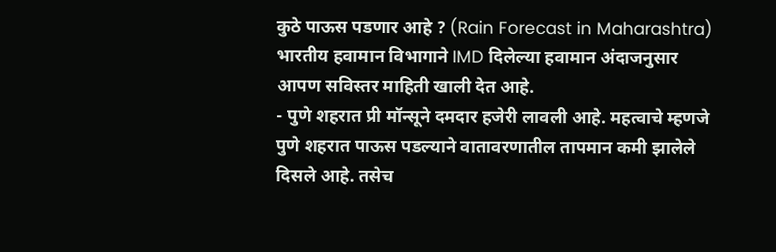कुठे पाऊस पडणार आहे ? (Rain Forecast in Maharashtra)
भारतीय हवामान विभागाने IMD दिलेल्या हवामान अंदाजनुसार आपण सविस्तर माहिती खाली देत आहे.
- पुणे शहरात प्री मॉन्सूने दमदार हजेरी लावली आहे. महत्वाचे म्हणजे पुणे शहरात पाऊस पडल्याने वातावरणातील तापमान कमी झालेले दिसले आहे. तसेच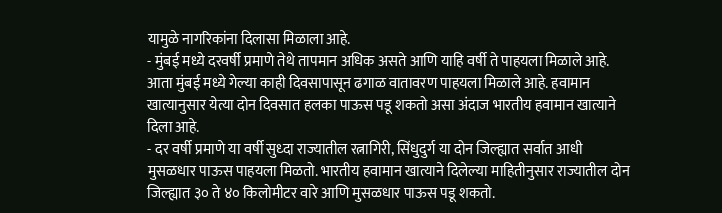यामुळे नागरिकांना दिलासा मिळाला आहे.
- मुंबई मध्ये दरवर्षी प्रमाणे तेथे तापमान अधिक असते आणि याहि वर्षी ते पाहयला मिळाले आहे. आता मुंबई मध्ये गेल्या काही दिवसापासून ढगाळ वातावरण पाहयला मिळाले आहे. हवामान खात्यानुसार येत्या दोन दिवसात हलका पाऊस पडू शकतो असा अंदाज भारतीय हवामान खात्याने दिला आहे.
- दर वर्षी प्रमाणे या वर्षी सुध्दा राज्यातील रत्नागिरी, सिंधुदुर्ग या दोन जिल्ह्यात सर्वात आधी मुसळधार पाऊस पाहयला मिळतो. भारतीय हवामान खात्याने दिलेल्या माहितीनुसार राज्यातील दोन जिल्ह्यात ३० ते ४० किलोमीटर वारे आणि मुसळधार पाऊस पडू शकतो.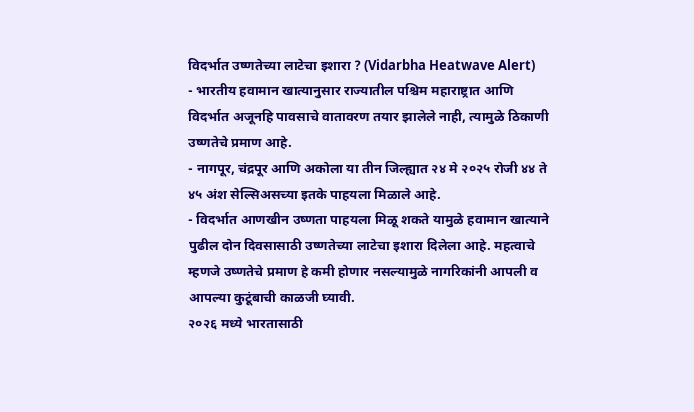विदर्भात उष्णतेच्या लाटेचा इशारा ? (Vidarbha Heatwave Alert)
- भारतीय हवामान खात्यानुसार राज्यातील पश्चिम महाराष्ट्रात आणि विदर्भात अजूनहि पावसाचे वातावरण तयार झालेले नाही, त्यामुळे ठिकाणी उष्णतेचे प्रमाण आहे.
- नागपूर, चंद्रपूर आणि अकोला या तीन जिल्ह्यात २४ मे २०२५ रोजी ४४ ते ४५ अंश सेल्सिअसच्या इतके पाहयला मिळाले आहे.
- विदर्भात आणखीन उष्णता पाहयला मिळू शकते यामुळे हवामान खात्याने पुढील दोन दिवसासाठी उष्णतेच्या लाटेचा इशारा दिलेला आहे. महत्वाचे म्हणजे उष्णतेचे प्रमाण हे कमी होणार नसल्यामुळे नागरिकांनी आपली व आपल्या कुटूंबाची काळजी घ्यावी.
२०२६ मध्ये भारतासाठी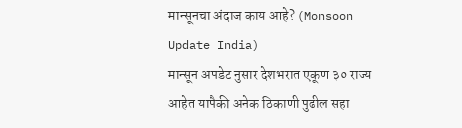मान्सूनचा अंदाज काय आहे? (Monsoon Update India)
मान्सून अपडेट नुसार देशभरात एकूण ३० राज्य आहेत यापैकी अनेक ठिकाणी पुढील सहा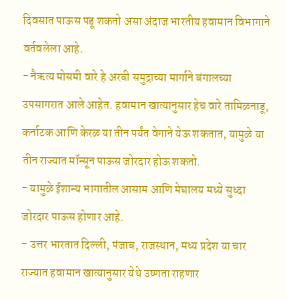दिवसात पाऊस पडू शकतो असा अंदाज भारतीय हवामान विभागाने वर्तवलेला आहे.
- नैऋत्य मोसमी वारे हे अरबी समुद्राच्या मार्गाने बंगालच्या उपसागरात आले आहेत. हवामान खात्यानुसार हेच वारे तामिळनाडू, कर्नाटक आणि केरळ या तीन पर्यंत वेगाने येऊ शकतात, यामुळे या तीन राज्यात मॉन्सून पाऊस जोरदार होऊ शकतो.
- यामुळे ईशान्य भागातील आसाम आणि मेघालय मध्ये सुध्दा जोरदार पाऊस होणार आहे.
- उत्तर भारतात दिल्ली, पंजाब, राजस्थान, मध्य प्रदेश या चार राज्यात हवामान खात्यानुसार येथे उष्णता राहणार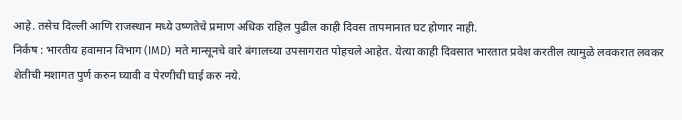आहे. तसेच दिल्ली आणि राजस्थान मध्ये उष्णतेचे प्रमाण अधिक राहिल पुढील काही दिवस तापमानात घट होणार नाही.
निर्कष : भारतीय हवामान विभाग (IMD) मते मान्सूनचे वारे बंगालच्या उपसागरात पोहचले आहेत. येत्या काही दिवसात भारतात प्रवेश करतील त्यामुळे लवकरात लवकर शेतीची मशागत पुर्ण करुन घ्यावी व पेरणीची घाई करु नये.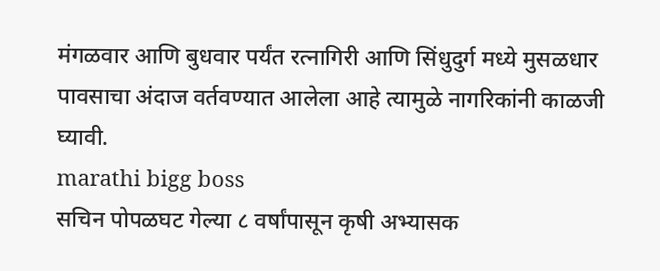मंगळवार आणि बुधवार पर्यंत रत्नागिरी आणि सिंधुदुर्ग मध्ये मुसळधार पावसाचा अंदाज वर्तवण्यात आलेला आहे त्यामुळे नागरिकांनी काळजी घ्यावी.
marathi bigg boss
सचिन पोपळघट गेल्या ८ वर्षांपासून कृषी अभ्यासक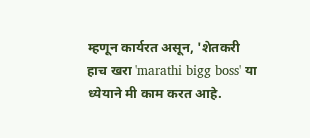म्हणून कार्यरत असून, 'शेतकरी हाच खरा 'marathi bigg boss' या ध्येयाने मी काम करत आहे.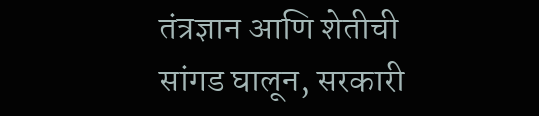तंत्रज्ञान आणि शेतीची सांगड घालून, सरकारी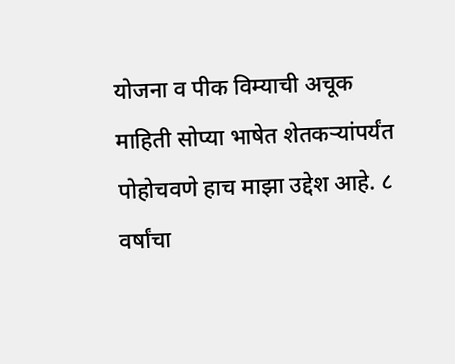योजना व पीक विम्याची अचूक माहिती सोप्या भाषेत शेतकऱ्यांपर्यंत पोहोचवणे हाच माझा उद्देश आहे. ८ वर्षांचा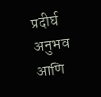प्रदीर्घ अनुभव आणि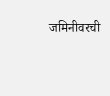जमिनीवरची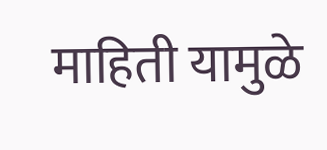माहिती यामुळे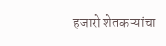हजारो शेतकऱ्यांचा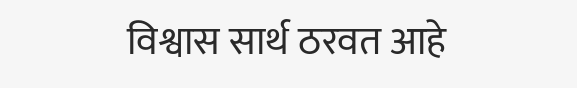विश्वास सार्थ ठरवत आहे